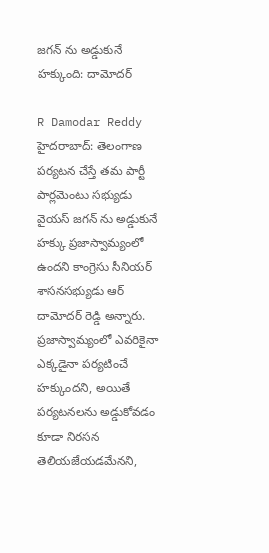జగన్ ను అడ్డుకునే హక్కుంది: దామోదర్

R Damodar Reddy
హైదరాబాద్: తెలంగాణ పర్యటన చేస్తే తమ పార్టీ పార్లమెంటు సభ్యుడు వైయస్ జగన్ ను అడ్డుకునే హక్కు ప్రజాస్వామ్యంలో ఉందని కాంగ్రెసు సీనియర్ శాసనసభ్యుడు ఆర్ దామోదర్ రెడ్డి అన్నారు. ప్రజాస్వామ్యంలో ఎవరికైనా ఎక్కడైనా పర్యటించే హక్కుందని, అయితే పర్యటనలను అడ్డుకోవడం కూడా నిరసన తెలియజేయడమేనని,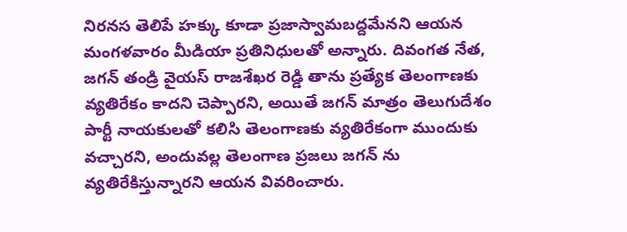నిరనస తెలిపే హక్కు కూడా ప్రజాస్వామబద్దమేనని ఆయన మంగళవారం మీడియా ప్రతినిధులతో అన్నారు. దివంగత నేత, జగన్ తండ్రి వైయస్ రాజశేఖర రెడ్డి తాను ప్రత్యేక తెలంగాణకు వ్యతిరేకం కాదని చెప్పారని, అయితే జగన్ మాత్రం తెలుగుదేశం పార్టీ నాయకులతో కలిసి తెలంగాణకు వ్యతిరేకంగా ముందుకు వచ్చారని, అందువల్ల తెలంగాణ ప్రజలు జగన్ ను వ్యతిరేకిస్తున్నారని ఆయన వివరించారు.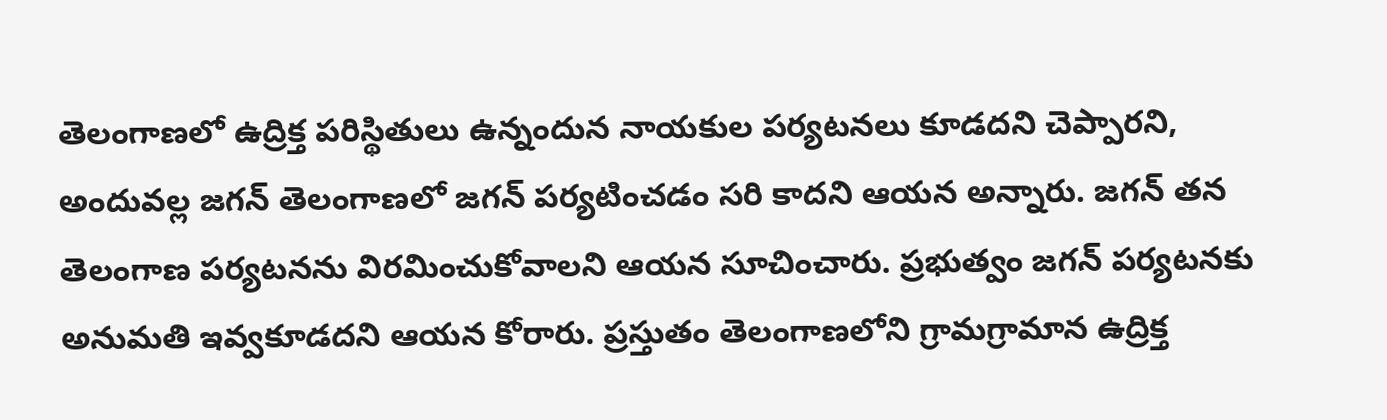తెలంగాణలో ఉద్రిక్త పరిస్థితులు ఉన్నందున నాయకుల పర్యటనలు కూడదని చెప్పారని, అందువల్ల జగన్ తెలంగాణలో జగన్ పర్యటించడం సరి కాదని ఆయన అన్నారు. జగన్ తన తెలంగాణ పర్యటనను విరమించుకోవాలని ఆయన సూచించారు. ప్రభుత్వం జగన్ పర్యటనకు అనుమతి ఇవ్వకూడదని ఆయన కోరారు. ప్రస్తుతం తెలంగాణలోని గ్రామగ్రామాన ఉద్రిక్త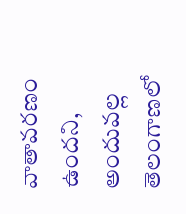వాతావరణం ఉందని, అందువల్ల తెలంగాణలో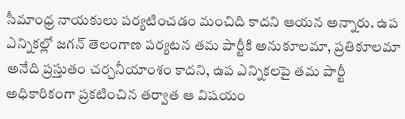సీమాంధ్ర నాయకులు పర్యటించడం మంచిది కాదని ఆయన అన్నారు. ఉప ఎన్నికల్లో జగన్ తెలంగాణ పర్యటన తమ పార్టీకి అనుకూలమా, ప్రతికూలమా అనేది ప్రస్తుతం చర్చనీయాంశం కాదని, ఉప ఎన్నికలపై తమ పార్టీ అధికారికంగా ప్రకటించిన తర్వాత ఆ విషయం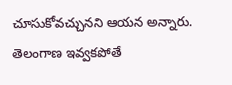చూసుకోవచ్చునని ఆయన అన్నారు. తెలంగాణ ఇవ్వకపోతే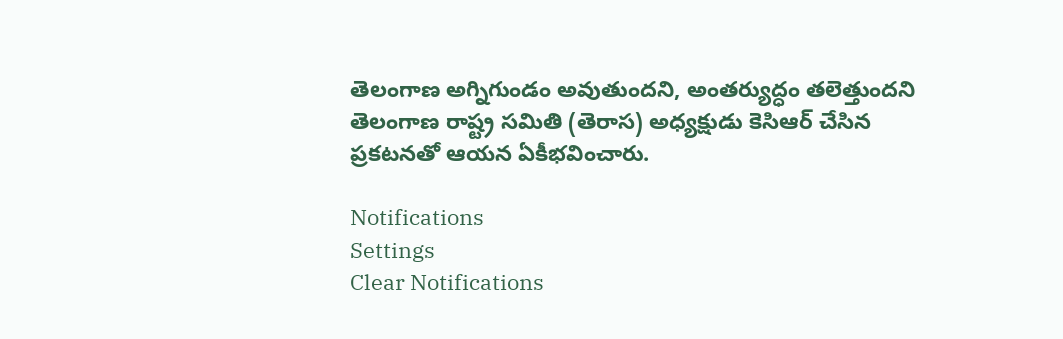తెలంగాణ అగ్నిగుండం అవుతుందని, అంతర్యుద్ధం తలెత్తుందని తెలంగాణ రాష్ట్ర సమితి (తెరాస) అధ్యక్షుడు కెసిఆర్ చేసిన ప్రకటనతో ఆయన ఏకీభవించారు.

Notifications
Settings
Clear Notifications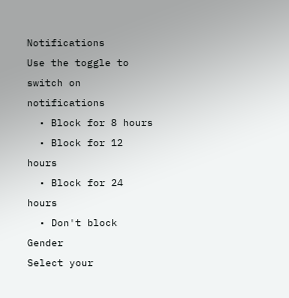Notifications
Use the toggle to switch on notifications
  • Block for 8 hours
  • Block for 12 hours
  • Block for 24 hours
  • Don't block
Gender
Select your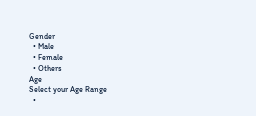Gender
  • Male
  • Female
  • Others
Age
Select your Age Range
  •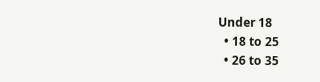Under 18
  • 18 to 25
  • 26 to 35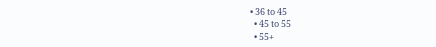• 36 to 45
  • 45 to 55
  • 55+